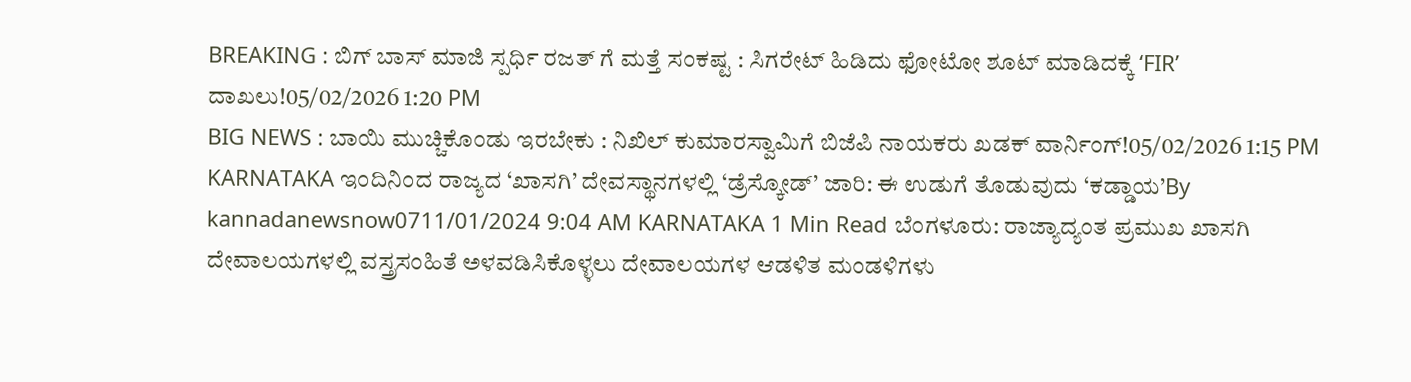BREAKING : ಬಿಗ್ ಬಾಸ್ ಮಾಜಿ ಸ್ಪರ್ಧಿ ರಜತ್ ಗೆ ಮತ್ತೆ ಸಂಕಷ್ಟ : ಸಿಗರೇಟ್ ಹಿಡಿದು ಫೋಟೋ ಶೂಟ್ ಮಾಡಿದಕ್ಕೆ ‘FIR’ ದಾಖಲು!05/02/2026 1:20 PM
BIG NEWS : ಬಾಯಿ ಮುಚ್ಚಿಕೊಂಡು ಇರಬೇಕು : ನಿಖಿಲ್ ಕುಮಾರಸ್ವಾಮಿಗೆ ಬಿಜೆಪಿ ನಾಯಕರು ಖಡಕ್ ವಾರ್ನಿಂಗ್!05/02/2026 1:15 PM
KARNATAKA ಇಂದಿನಿಂದ ರಾಜ್ಯದ ‘ಖಾಸಗಿ’ ದೇವಸ್ಥಾನಗಳಲ್ಲಿ ‘ಡ್ರೆಸ್ಕೋಡ್’ ಜಾರಿ: ಈ ಉಡುಗೆ ತೊಡುವುದು ‘ಕಡ್ಡಾಯ’By kannadanewsnow0711/01/2024 9:04 AM KARNATAKA 1 Min Read ಬೆಂಗಳೂರು: ರಾಜ್ಯಾದ್ಯಂತ ಪ್ರಮುಖ ಖಾಸಗಿ ದೇವಾಲಯಗಳಲ್ಲಿ ವಸ್ತ್ರಸಂಹಿತೆ ಅಳವಡಿಸಿಕೊಳ್ಳಲು ದೇವಾಲಯಗಳ ಆಡಳಿತ ಮಂಡಳಿಗಳು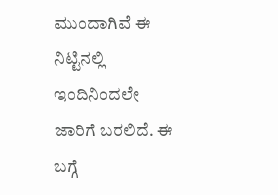ಮುಂದಾಗಿವೆ ಈ ನಿಟ್ಟಿನಲ್ಲಿ ಇಂದಿನಿಂದಲೇ ಜಾರಿಗೆ ಬರಲಿದೆ. ಈ ಬಗ್ಗೆ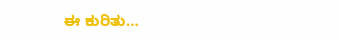ಈ ಕುರಿತು…